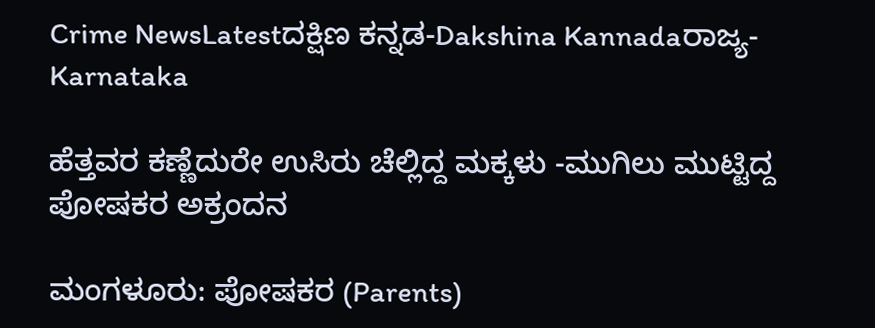Crime NewsLatestದಕ್ಷಿಣ ಕನ್ನಡ-Dakshina Kannadaರಾಜ್ಯ-Karnataka

ಹೆತ್ತವರ ಕಣ್ಣೆದುರೇ ಉಸಿರು ಚೆಲ್ಲಿದ್ದ ಮಕ್ಕಳು -ಮುಗಿಲು ಮುಟ್ಟಿದ್ದ ಪೋಷಕರ ಅಕ್ರಂದನ

ಮಂಗಳೂರು: ಪೋಷಕರ (Parents)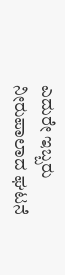ಎದುರೇ ಇಬ್ಬರು ನೀರುಪಾಲಾದ ಘಟನೆ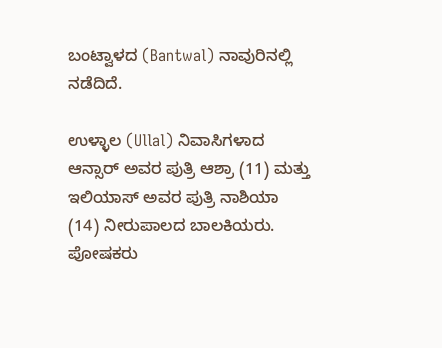ಬಂಟ್ವಾಳದ (Bantwal) ನಾವುರಿನಲ್ಲಿ ನಡೆದಿದೆ.

ಉಳ್ಳಾಲ (Ullal) ನಿವಾಸಿಗಳಾದ ಆನ್ಸಾರ್ ಅವರ ಪುತ್ರಿ ಆಶ್ರಾ (11) ಮತ್ತು ಇಲಿಯಾಸ್ ಅವರ ಪುತ್ರಿ ನಾಶಿಯಾ (14) ನೀರುಪಾಲದ ಬಾಲಕಿಯರು. ಪೋಷಕರು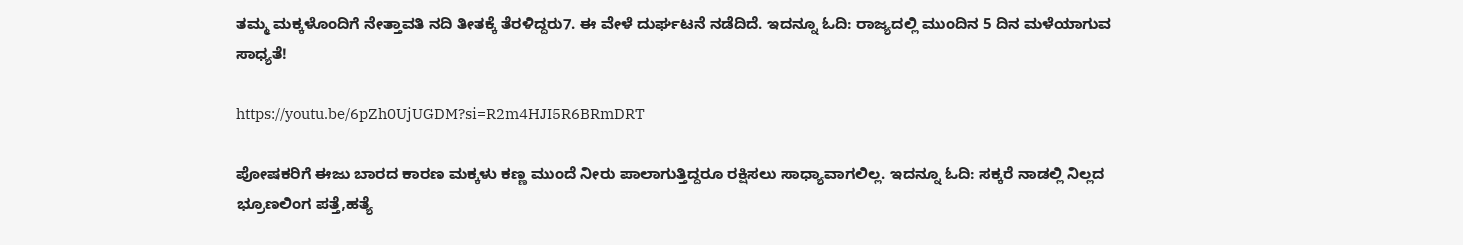ತಮ್ಮ ಮಕ್ಕಳೊಂದಿಗೆ ನೇತ್ತಾವತಿ ನದಿ ತೀತಕ್ಕೆ ತೆರಳಿದ್ದರು7. ಈ ವೇಳೆ ದುರ್ಘಟನೆ ನಡೆದಿದೆ. ಇದನ್ನೂ ಓದಿ: ರಾಜ್ಯದಲ್ಲಿ ಮುಂದಿನ 5 ದಿನ ಮಳೆಯಾಗುವ ಸಾಧ್ಯತೆ!

https://youtu.be/6pZh0UjUGDM?si=R2m4HJI5R6BRmDRT

ಪೋಷಕರಿಗೆ ಈಜು ಬಾರದ ಕಾರಣ ಮಕ್ಕಳು ಕಣ್ಣ ಮುಂದೆ ನೀರು ಪಾಲಾಗುತ್ತಿದ್ದರೂ ರಕ್ಷಿಸಲು ಸಾಧ್ಯಾವಾಗಲಿಲ್ಲ. ಇದನ್ನೂ ಓದಿ: ಸಕ್ಕರೆ ನಾಡಲ್ಲಿ ನಿಲ್ಲದ ಭ್ರೂಣಲಿಂಗ ಪತ್ತೆ,ಹತ್ಯೆ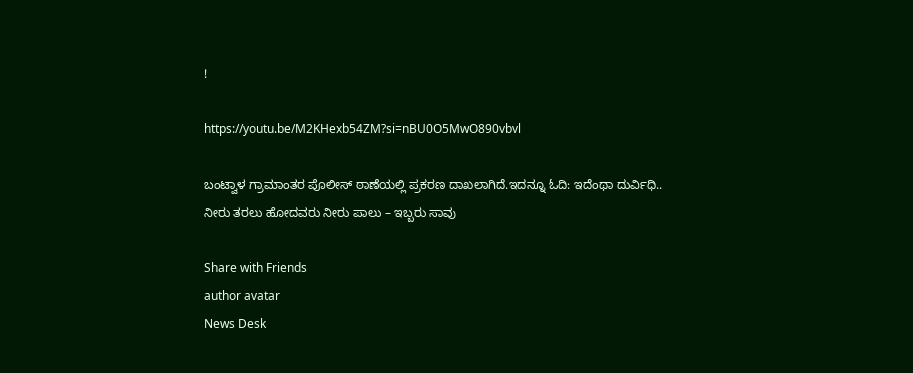!

https://youtu.be/M2KHexb54ZM?si=nBU0O5MwO890vbvl

ಬಂಟ್ವಾಳ ಗ್ರಾಮಾಂತರ ಪೊಲೀಸ್ ಠಾಣೆಯಲ್ಲಿ ಪ್ರಕರಣ ದಾಖಲಾಗಿದೆ.ಇದನ್ನೂ ಓದಿ: ಇದೆಂಥಾ ದುರ್ವಿಧಿ.. ನೀರು ತರಲು ಹೋದವರು ನೀರು ಪಾಲು – ಇಬ್ಬರು ಸಾವು

Share with Friends
author avatar
News Desk